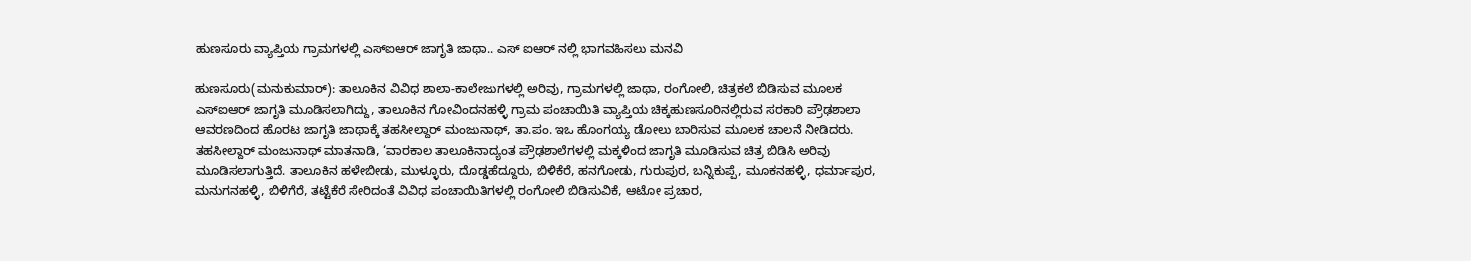ಹುಣಸೂರು ವ್ಯಾಪ್ತಿಯ ಗ್ರಾಮಗಳಲ್ಲಿ ಎಸ್ಐಆರ್ ಜಾಗೃತಿ ಜಾಥಾ.. ಎಸ್ ಐಆರ್ ನಲ್ಲಿ ಭಾಗವಹಿಸಲು ಮನವಿ

ಹುಣಸೂರು(ಮನುಕುಮಾರ್): ತಾಲೂಕಿನ ವಿವಿಧ ಶಾಲಾ-ಕಾಲೇಜುಗಳಲ್ಲಿ ಅರಿವು, ಗ್ರಾಮಗಳಲ್ಲಿ ಜಾಥಾ, ರಂಗೋಲಿ, ಚಿತ್ರಕಲೆ ಬಿಡಿಸುವ ಮೂಲಕ ಎಸ್ಐಆರ್ ಜಾಗೃತಿ ಮೂಡಿಸಲಾಗಿದ್ದು, ತಾಲೂಕಿನ ಗೋವಿಂದನಹಳ್ಳಿ ಗ್ರಾಮ ಪಂಚಾಯಿತಿ ವ್ಯಾಪ್ತಿಯ ಚಿಕ್ಕಹುಣಸೂರಿನಲ್ಲಿರುವ ಸರಕಾರಿ ಪ್ರೌಢಶಾಲಾ ಆವರಣದಿಂದ ಹೊರಟ ಜಾಗೃತಿ ಜಾಥಾಕ್ಕೆ ತಹಸೀಲ್ದಾರ್ ಮಂಜುನಾಥ್, ತಾ.ಪಂ. ಇಒ ಹೊಂಗಯ್ಯ ಡೋಲು ಬಾರಿಸುವ ಮೂಲಕ ಚಾಲನೆ ನೀಡಿದರು.
ತಹಸೀಲ್ದಾರ್ ಮಂಜುನಾಥ್ ಮಾತನಾಡಿ, ‘ವಾರಕಾಲ ತಾಲೂಕಿನಾದ್ಯಂತ ಪ್ರೌಢಶಾಲೆಗಳಲ್ಲಿ ಮಕ್ಕಳಿಂದ ಜಾಗೃತಿ ಮೂಡಿಸುವ ಚಿತ್ರ ಬಿಡಿಸಿ ಅರಿವು ಮೂಡಿಸಲಾಗುತ್ತಿದೆ. ತಾಲೂಕಿನ ಹಳೇಬೀಡು, ಮುಳ್ಳೂರು, ದೊಡ್ಡಹೆದ್ದೂರು, ಬಿಳಿಕೆರೆ, ಹನಗೋಡು, ಗುರುಪುರ, ಬನ್ನಿಕುಪ್ಪೆ, ಮೂಕನಹಳ್ಳಿ, ಧರ್ಮಾಪುರ, ಮನುಗನಹಳ್ಳಿ, ಬಿಳಿಗೆರೆ, ತಟ್ಟೆಕೆರೆ ಸೇರಿದಂತೆ ವಿವಿಧ ಪಂಚಾಯಿತಿಗಳಲ್ಲಿ ರಂಗೋಲಿ ಬಿಡಿಸುವಿಕೆ, ಆಟೋ ಪ್ರಚಾರ,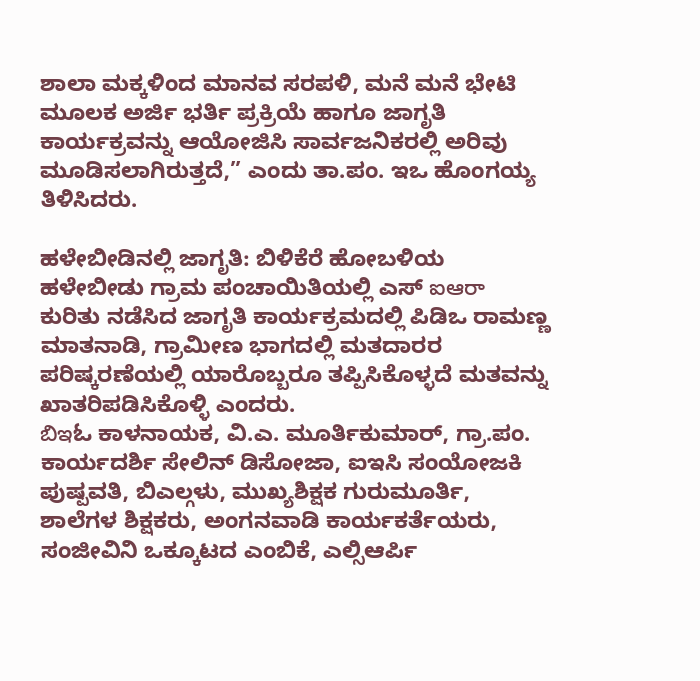ಶಾಲಾ ಮಕ್ಕಳಿಂದ ಮಾನವ ಸರಪಳಿ, ಮನೆ ಮನೆ ಭೇಟಿ ಮೂಲಕ ಅರ್ಜಿ ಭರ್ತಿ ಪ್ರಕ್ರಿಯೆ ಹಾಗೂ ಜಾಗೃತಿ ಕಾರ್ಯಕ್ರವನ್ನು ಆಯೋಜಿಸಿ ಸಾರ್ವಜನಿಕರಲ್ಲಿ ಅರಿವು ಮೂಡಿಸಲಾಗಿರುತ್ತದೆ,” ಎಂದು ತಾ.ಪಂ. ಇಒ ಹೊಂಗಯ್ಯ ತಿಳಿಸಿದರು.

ಹಳೇಬೀಡಿನಲ್ಲಿ ಜಾಗೃತಿ: ಬಿಳಿಕೆರೆ ಹೋಬಳಿಯ ಹಳೇಬೀಡು ಗ್ರಾಮ ಪಂಚಾಯಿತಿಯಲ್ಲಿ ಎಸ್ ఐఆరా ಕುರಿತು ನಡೆಸಿದ ಜಾಗೃತಿ ಕಾರ್ಯಕ್ರಮದಲ್ಲಿ ಪಿಡಿಒ ರಾಮಣ್ಣ ಮಾತನಾಡಿ, ಗ್ರಾಮೀಣ ಭಾಗದಲ್ಲಿ ಮತದಾರರ ಪರಿಷ್ಕರಣೆಯಲ್ಲಿ ಯಾರೊಬ್ಬರೂ ತಪ್ಪಿಸಿಕೊಳ್ಳದೆ ಮತವನ್ನು ಖಾತರಿಪಡಿಸಿಕೊಳ್ಳಿ ಎಂದರು.
బిఇಓ ಕಾಳನಾಯಕ, ವಿ.ಎ. ಮೂರ್ತಿಕುಮಾರ್, ಗ್ರಾ.ಪಂ. ಕಾರ್ಯದರ್ಶಿ ಸೇಲಿನ್ ಡಿಸೋಜಾ, ಐಇಸಿ ಸಂಯೋಜಕಿ ಪುಷ್ಪವತಿ, ಬಿಎಲ್ಗಳು, ಮುಖ್ಯಶಿಕ್ಷಕ ಗುರುಮೂರ್ತಿ, ಶಾಲೆಗಳ ಶಿಕ್ಷಕರು, ಅಂಗನವಾಡಿ ಕಾರ್ಯಕರ್ತೆಯರು, ಸಂಜೀವಿನಿ ಒಕ್ಕೂಟದ ಎಂಬಿಕೆ, ಎಲ್ಸಿಆರ್ಪಿ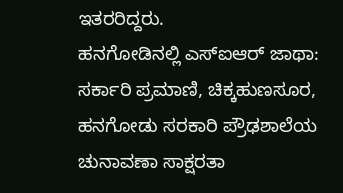ಇತರರಿದ್ದರು.
ಹನಗೋಡಿನಲ್ಲಿ ಎಸ್ಐಆರ್ ಜಾಥಾ: ಸರ್ಕಾರಿ ಪ್ರಮಾಣಿ, ಚಿಕ್ಕಹುಣಸೂರ, ಹನಗೋಡು ಸರಕಾರಿ ಪ್ರೌಢಶಾಲೆಯ ಚುನಾವಣಾ ಸಾಕ್ಷರತಾ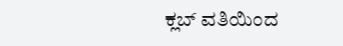ಕ್ಲಬ್ ವತಿಯಿಂದ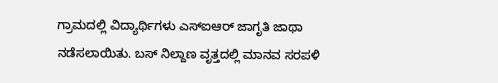ಗ್ರಾಮದಲ್ಲಿ ವಿದ್ಯಾರ್ಥಿಗಳು ಎಸ್ಐಆರ್ ಜಾಗೃತಿ ಜಾಥಾ ನಡೆಸಲಾಯಿತು. ಬಸ್ ನಿಲ್ದಾಣ ವೃತ್ತದಲ್ಲಿ ಮಾನವ ಸರಪಳಿ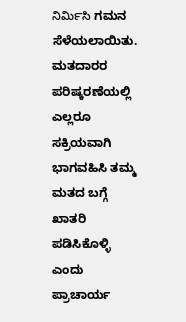నిమి౯సి ಗಮನ ಸೆಳೆಯಲಾಯಿತು. ಮತದಾರರ ಪರಿಷ್ಕರಣೆಯಲ್ಲಿ ಎಲ್ಲರೂ ಸಕ್ರಿಯವಾಗಿ ಭಾಗವಹಿಸಿ ತಮ್ಮ ಮತದ ಬಗ್ಗೆ ಖಾತರಿ ಪಡಿಸಿಕೊಳ್ಳಿ ಎಂದು ಪ್ರಾಚಾರ್ಯ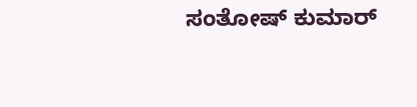ಸಂತೋಷ್ ಕುಮಾರ್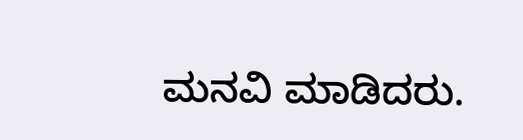ಮನವಿ ಮಾಡಿದರು.